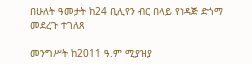በሁለት ዓመታት ከ24 ቢሊየን ብር በላይ የነዳጅ ድጎማ መደረጉ ተገለጸ

መንግሥት ከ2011 ዓ.ም ሚያዝያ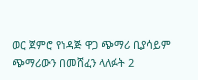ወር ጀምሮ የነዳጅ ዋጋ ጭማሪ ቢያሳይም ጭማሪውን በመሸፈን ላለፉት 2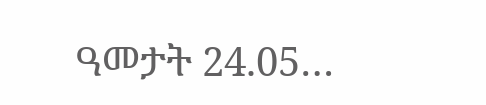ዓመታት 24.05…